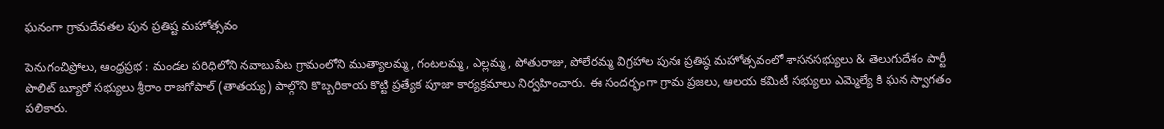ఘనంగా గ్రామదేవతల పున ప్రతిష్ట మహోత్సవం

పెనుగంచిప్రోలు, ఆంధ్రప్రభ : మండల పరిధిలోని నవాబుపేట గ్రామంలోని ముత్యాలమ్మ, గంటలమ్మ, ఎల్లమ్మ, పోతురాజు, పోలేరమ్మ విగ్రహాల పునః ప్రతిష్ఠ మహోత్సవంలో శాసనసభ్యులు & తెలుగుదేశం పార్టీ పొలిట్ బ్యూరో సభ్యులు శ్రీరాం రాజగోపాల్ (తాతయ్య) పాల్గొని కొబ్బరికాయ కొట్టి ప్రత్యేక పూజా కార్యక్రమాలు నిర్వహించారు. ఈ సందర్భంగా గ్రామ ప్రజలు, ఆలయ కమిటీ సభ్యులు ఎమ్మెల్యే కి ఘన స్వాగతం పలికారు.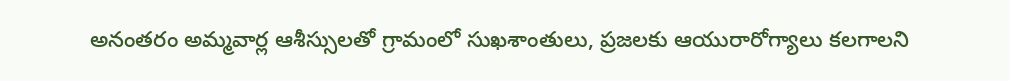అనంతరం అమ్మవార్ల ఆశీస్సులతో గ్రామంలో సుఖశాంతులు, ప్రజలకు ఆయురారోగ్యాలు కలగాలని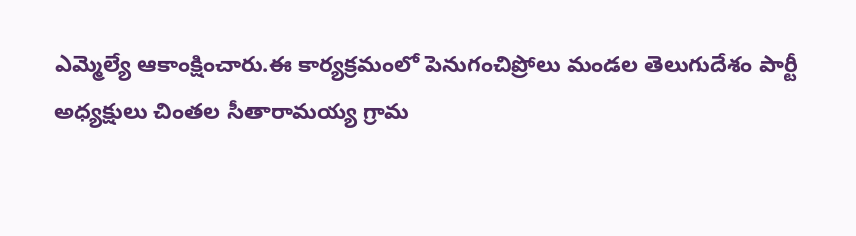ఎమ్మెల్యే ఆకాంక్షించారు.ఈ కార్యక్రమంలో పెనుగంచిప్రోలు మండల తెలుగుదేశం పార్టీ అధ్యక్షులు చింతల సీతారామయ్య గ్రామ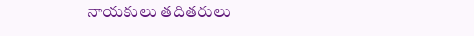నాయకులు తదితరులు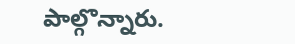పాల్గొన్నారు.